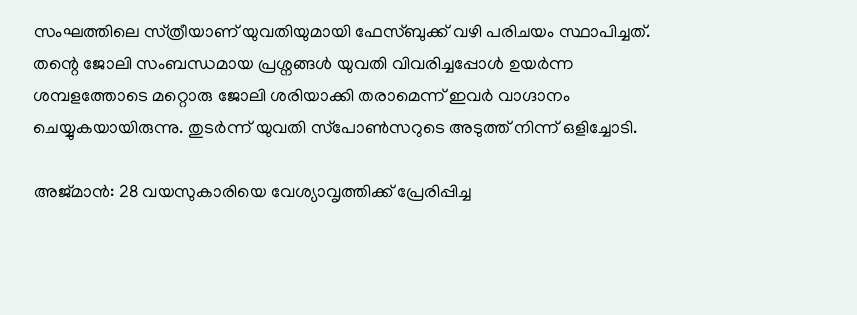സംഘത്തിലെ സ്‍ത്രീയാണ് യുവതിയുമായി ഫേസ്‍ബുക്ക് വഴി പരിചയം സ്ഥാപിച്ചത്. തന്റെ ജോലി സംബന്ധമായ പ്രശ്നങ്ങള്‍ യുവതി വിവരിച്ചപ്പോള്‍ ഉയര്‍ന്ന ശമ്പളത്തോടെ മറ്റൊരു ജോലി ശരിയാക്കി തരാമെന്ന് ഇവര്‍ വാഗ്ദാനം ചെയ്യുകയായിരുന്നു. തുടര്‍ന്ന് യുവതി സ്‍പോണ്‍സറുടെ അടുത്ത് നിന്ന് ഒളിച്ചോടി.

അജ്‍മാന്‍: 28 വയസുകാരിയെ വേശ്യാവൃത്തിക്ക് പ്രേരിപ്പിച്ച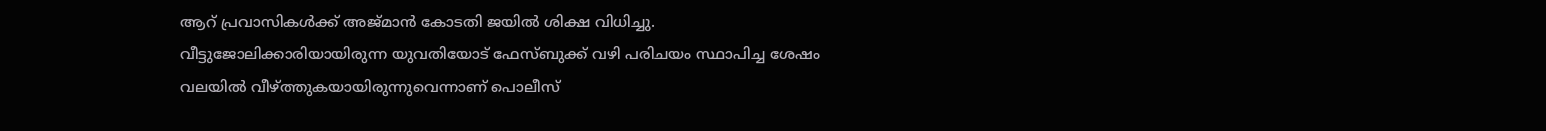ആറ് പ്രവാസികള്‍ക്ക് അജ്‍മാന്‍ കോടതി ജയില്‍ ശിക്ഷ വിധിച്ചു. വീട്ടുജോലിക്കാരിയായിരുന്ന യുവതിയോട് ഫേസ്‍ബുക്ക് വഴി പരിചയം സ്ഥാപിച്ച ശേഷം വലയില്‍ വീഴ്‍ത്തുകയായിരുന്നുവെന്നാണ് പൊലീസ്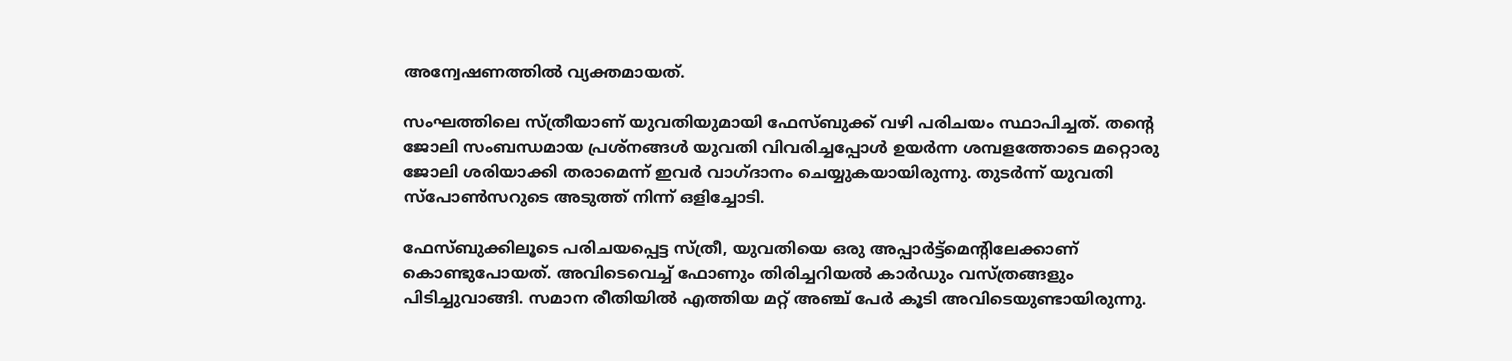അന്വേഷണത്തില്‍ വ്യക്തമായത്.

സംഘത്തിലെ സ്‍ത്രീയാണ് യുവതിയുമായി ഫേസ്‍ബുക്ക് വഴി പരിചയം സ്ഥാപിച്ചത്. തന്റെ ജോലി സംബന്ധമായ പ്രശ്നങ്ങള്‍ യുവതി വിവരിച്ചപ്പോള്‍ ഉയര്‍ന്ന ശമ്പളത്തോടെ മറ്റൊരു ജോലി ശരിയാക്കി തരാമെന്ന് ഇവര്‍ വാഗ്ദാനം ചെയ്യുകയായിരുന്നു. തുടര്‍ന്ന് യുവതി സ്‍പോണ്‍സറുടെ അടുത്ത് നിന്ന് ഒളിച്ചോടി.

ഫേസ്‍ബുക്കിലൂടെ പരിചയപ്പെട്ട സ്‍ത്രീ, യുവതിയെ ഒരു അപ്പാര്‍ട്ട്മെന്റിലേക്കാണ് കൊണ്ടുപോയത്. അവിടെവെച്ച് ഫോണും തിരിച്ചറിയല്‍ കാര്‍ഡും വസ്‍ത്രങ്ങളും പിടിച്ചുവാങ്ങി. സമാന രീതിയില്‍ എത്തിയ മറ്റ് അഞ്ച് പേര്‍ കൂടി അവിടെയുണ്ടായിരുന്നു.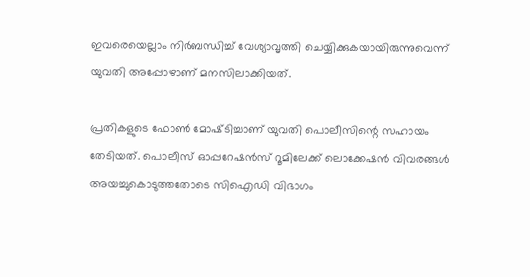ഇവരെയെല്ലാം നിര്‍ബന്ധിച്ച് വേശ്യാവൃത്തി ചെയ്യിക്കുകയായിരുന്നുവെന്ന് യുവതി അപ്പോഴാണ് മനസിലാക്കിയത്.

പ്രതികളുടെ ഫോണ്‍ മോഷ്‍ടിച്ചാണ് യുവതി പൊലീസിന്റെ സഹായം തേടിയത്. പൊലീസ് ഓപ്പറേഷന്‍സ് റൂമിലേക്ക് ലൊക്കേഷന്‍ വിവരങ്ങള്‍ അയച്ചുകൊടുത്തതോടെ സിഐഡി വിഭാഗം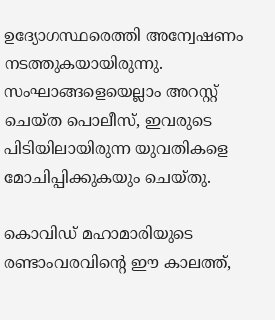ഉദ്യോഗസ്ഥരെത്തി അന്വേഷണം നടത്തുകയായിരുന്നു. സംഘാങ്ങളെയെല്ലാം അറസ്റ്റ് ചെയ്‍ത പൊലീസ്, ഇവരുടെ പിടിയിലായിരുന്ന യുവതികളെ മോചിപ്പിക്കുകയും ചെയ്‍തു.

കൊവിഡ് മഹാമാരിയുടെ രണ്ടാംവരവിന്റെ ഈ കാലത്ത്,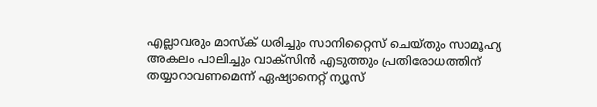എല്ലാവരും മാസ്‌ക് ധരിച്ചും സാനിറ്റൈസ് ചെയ്തും സാമൂഹ്യ അകലം പാലിച്ചും വാക്‌സിന്‍ എടുത്തും പ്രതിരോധത്തിന് തയ്യാറാവണമെന്ന് ഏഷ്യാനെറ്റ് ന്യൂസ്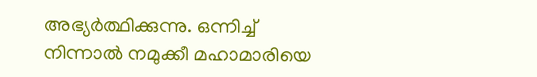അഭ്യര്‍ത്ഥിക്കുന്നു. ഒന്നിച്ച് നിന്നാല്‍ നമുക്കീ മഹാമാരിയെ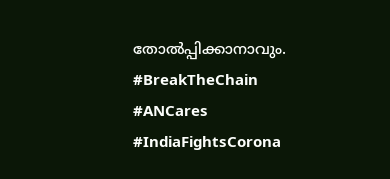തോല്‍പ്പിക്കാനാവും. #BreakTheChain #ANCares #IndiaFightsCorona